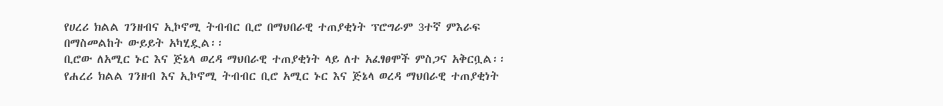የሀረሪ ክልል ገንዘብና ኢኮኖሚ ትብብር ቢሮ በማህበራዊ ተጠያቂነት ፕሮግራም 3ተኛ ምእራፍ በማስመልከት ውይይት አካሂዷል፡፡
ቢሮው ለአሚር ኑር እና ጅኔላ ወረዳ ማህበራዊ ተጠያቂነት ላይ ለተ አፈፃፀሞች ምስጋና አቅርቧል፡፡
የሐረሪ ክልል ገንዘብ እና ኢኮኖሚ ትብብር ቢሮ አሚር ኑር እና ጅኔላ ወረዳ ማህበራዊ ተጠያቂነት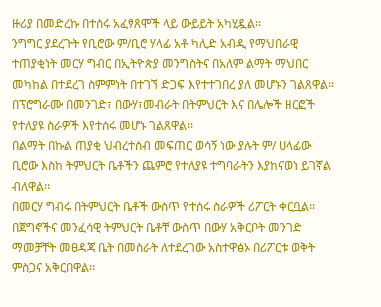ዙሪያ በመድረኩ በተሰሩ አፈፃጸሞች ላይ ውይይት አካሂዷል፡፡
ንግግር ያደረጉት የቢሮው ም/ቢሮ ሃላፊ አቶ ካሊድ አብዲ የማህበራዊ ተጠያቂነት መርሃ ግብር በኢትዮጵያ መንግስትና በአለም ልማት ማህበር መካከል በተደረገ ስምምነት በተገኘ ድጋፍ እየተተገበረ ያለ መሆኑን ገልጸዋል፡፡
በፕሮግራሙ በመንገድ፣ በውሃ፣መብራት በትምህርት እና በሌሎች ዘርፎች የተለያዩ ስራዎች እየተሰሩ መሆኑ ገልጸዋል፡፡
በልማት በኩል ጠያቂ ህብረተሰብ መፍጠር ወሳኝ ነው ያሉት ም/ ሀላፊው ቢሮው እስከ ትምህርት ቤቶችን ጨምሮ የተለያዩ ተግባራትን እያከናወነ ይገኛል ብለዋል፡፡
በመርሃ ግብሩ በትምህርት ቤቶች ውስጥ የተሰሩ ስራዎች ሪፖርት ቀርቧል፡፡
በጀግኖችና መንፈሳዊ ትምህርት ቤቶቸ ውስጥ በውሃ አቅርቦት መንገድ ማመቻቸት መፀዳጃ ቤት በመስራት ለተደረገው አስተዋፅኦ በሪፖርቱ ወቅት ምስጋና አቅርበዋል፡፡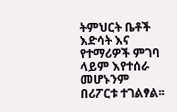ትምህርት ቤቶች እድሳት እና የተማሪዎች ምገባ ላይም እየተሰራ መሆኑንም በሪፖርቱ ተገልፃል፡፡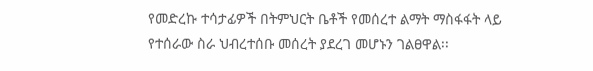የመድረኩ ተሳታፊዎች በትምህርት ቤቶች የመሰረተ ልማት ማስፋፋት ላይ የተሰራው ስራ ህብረተሰቡ መሰረት ያደረገ መሆኑን ገልፀዋል፡፡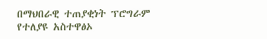በማህበራዊ ተጠያቂነት ፕሮግራም የተለያዩ አስተዋፅኦ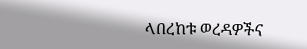ላበረከቱ ወረዳዎችና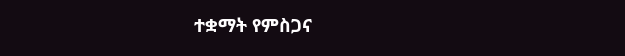ተቋማት የምስጋና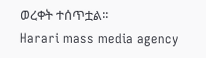ወረቀት ተሰጥቷል፡፡
Harari mass media agency